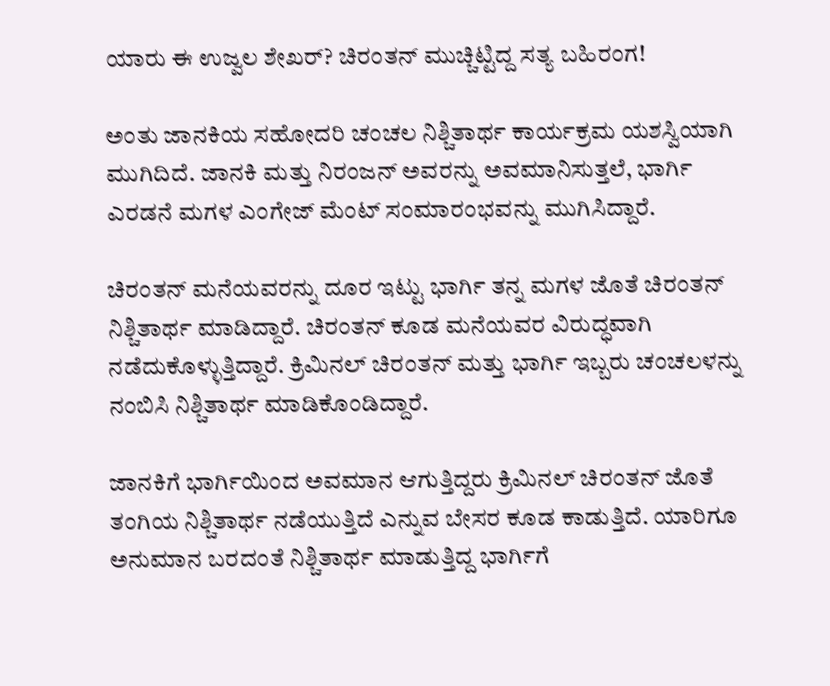ಯಾರು ಈ ಉಜ್ವಲ ಶೇಖರ್? ಚಿರಂತನ್ ಮುಚ್ಚಿಟ್ಟಿದ್ದ ಸತ್ಯ ಬಹಿರಂಗ!

ಅಂತು ಜಾನಕಿಯ ಸಹೋದರಿ ಚಂಚಲ ನಿಶ್ಚಿತಾರ್ಥ ಕಾರ್ಯಕ್ರಮ ಯಶಸ್ವಿಯಾಗಿ ಮುಗಿದಿದೆ. ಜಾನಕಿ ಮತ್ತು ನಿರಂಜನ್ ಅವರನ್ನು ಅವಮಾನಿಸುತ್ತಲೆ, ಭಾರ್ಗಿ ಎರಡನೆ ಮಗಳ ಎಂಗೇಜ್ ಮೆಂಟ್ ಸಂಮಾರಂಭವನ್ನು ಮುಗಿಸಿದ್ದಾರೆ.

ಚಿರಂತನ್ ಮನೆಯವರನ್ನು ದೂರ ಇಟ್ಟು ಭಾರ್ಗಿ ತನ್ನ ಮಗಳ ಜೊತೆ ಚಿರಂತನ್ ನಿಶ್ಚಿತಾರ್ಥ ಮಾಡಿದ್ದಾರೆ. ಚಿರಂತನ್ ಕೂಡ ಮನೆಯವರ ವಿರುದ್ಧವಾಗಿ ನಡೆದುಕೊಳ್ಳುತ್ತಿದ್ದಾರೆ. ಕ್ರಿಮಿನಲ್ ಚಿರಂತನ್ ಮತ್ತು ಭಾರ್ಗಿ ಇಬ್ಬರು ಚಂಚಲಳನ್ನು ನಂಬಿಸಿ ನಿಶ್ಚಿತಾರ್ಥ ಮಾಡಿಕೊಂಡಿದ್ದಾರೆ.

ಜಾನಕಿಗೆ ಭಾರ್ಗಿಯಿಂದ ಅವಮಾನ ಆಗುತ್ತಿದ್ದರು ಕ್ರಿಮಿನಲ್ ಚಿರಂತನ್ ಜೊತೆ ತಂಗಿಯ ನಿಶ್ಚಿತಾರ್ಥ ನಡೆಯುತ್ತಿದೆ ಎನ್ನುವ ಬೇಸರ ಕೂಡ ಕಾಡುತ್ತಿದೆ. ಯಾರಿಗೂ ಅನುಮಾನ ಬರದಂತೆ ನಿಶ್ಚಿತಾರ್ಥ ಮಾಡುತ್ತಿದ್ದ ಭಾರ್ಗಿಗೆ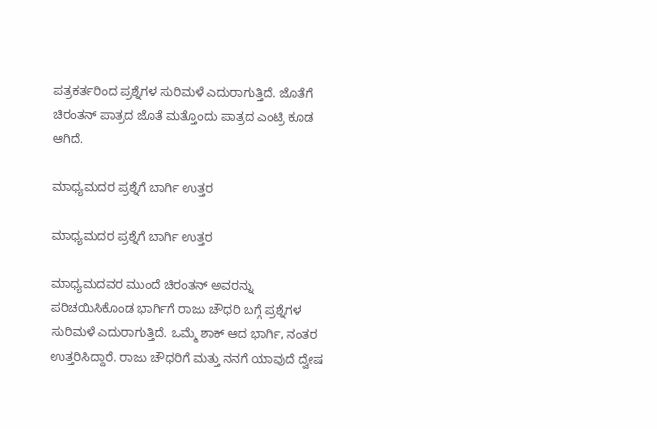ಪತ್ರಕರ್ತರಿಂದ ಪ್ರಶ್ನೆಗಳ ಸುರಿಮಳೆ ಎದುರಾಗುತ್ತಿದೆ. ಜೊತೆಗೆ ಚಿರಂತನ್ ಪಾತ್ರದ ಜೊತೆ ಮತ್ತೊಂದು ಪಾತ್ರದ ಎಂಟ್ರಿ ಕೂಡ ಆಗಿದೆ.

ಮಾಧ್ಯಮದರ ಪ್ರಶ್ನೆಗೆ ಬಾರ್ಗಿ ಉತ್ತರ

ಮಾಧ್ಯಮದರ ಪ್ರಶ್ನೆಗೆ ಬಾರ್ಗಿ ಉತ್ತರ

ಮಾಧ್ಯಮದವರ ಮುಂದೆ ಚಿರಂತನ್ ಅವರನ್ನು ಪರಿಚಯಿಸಿಕೊಂಡ ಭಾರ್ಗಿಗೆ ರಾಜು ಚೌಧರಿ ಬಗ್ಗೆ ಪ್ರಶ್ನೆಗಳ ಸುರಿಮಳೆ ಎದುರಾಗುತ್ತಿದೆ. ಒಮ್ಮೆ ಶಾಕ್ ಆದ ಭಾರ್ಗಿ, ನಂತರ ಉತ್ತರಿಸಿದ್ದಾರೆ. ರಾಜು ಚೌಧರಿಗೆ ಮತ್ತು ನನಗೆ ಯಾವುದೆ ದ್ವೇಷ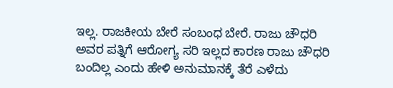ಇಲ್ಲ. ರಾಜಕೀಯ ಬೇರೆ ಸಂಬಂಧ ಬೇರೆ. ರಾಜು ಚೌಧರಿ ಅವರ ಪತ್ನಿಗೆ ಆರೋಗ್ಯ ಸರಿ ಇಲ್ಲದ ಕಾರಣ ರಾಜು ಚೌಧರಿ ಬಂದಿಲ್ಲ ಎಂದು ಹೇಳಿ ಅನುಮಾನಕ್ಕೆ ತೆರೆ ಎಳೆದು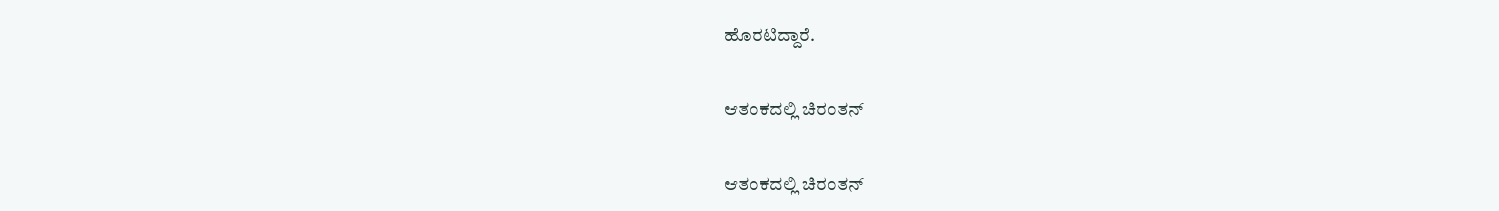ಹೊರಟಿದ್ದಾರೆ.

ಆತಂಕದಲ್ಲಿ ಚಿರಂತನ್

ಆತಂಕದಲ್ಲಿ ಚಿರಂತನ್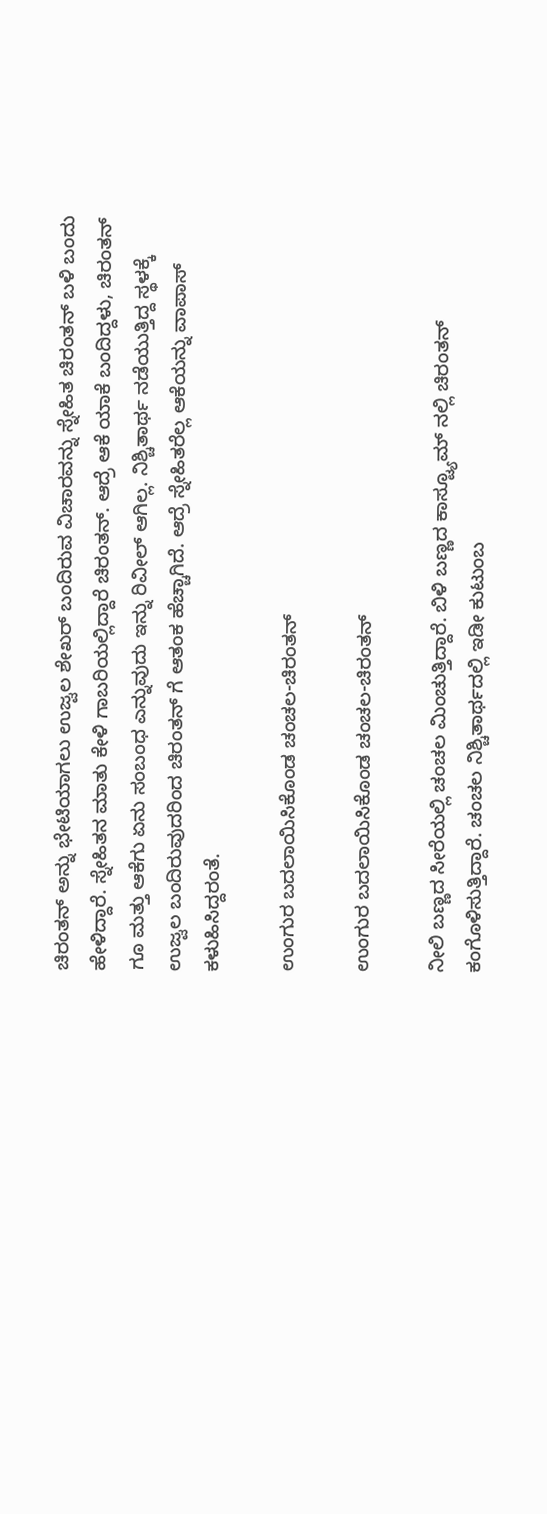ಚಿರಂತನ್ ಅನ್ನು ಭೇಟಿಯಾಗಲು ಉಜ್ವಲ ಶೇಖರ್ ಬಂದಿರುವ ವಿಚಾರವನ್ನು ಸ್ನೇಹಿತ ಚಿರಂತನ್ ಬಳಿ ಬಂದು ಹೇಳಿದ್ದಾರೆ. ಸ್ನೇಹಿತನ ಮಾತು ಕೇಳಿ ಗಾಬರಿಯಲ್ಲಿದ್ದಾರೆ ಚಿರಂತನ್. ಆದ್ರೆ ಆಕೆ ಯಾಕೆ ಬಂದಿದ್ದಳು, ಚಿರಂತನ್ ಗೂ ಮತ್ತು ಆಕೆಗು ಏನು ಸಂಬಂಧ ಎನ್ನುವುದು ಇನ್ನು ರಿವೀಲ್ ಆಗಿಲ್ಲ. ನಿಶ್ಚಿತಾರ್ಥ ನಡೆಯುತ್ತಿದ್ದ ಸ್ಥಳಕ್ಕೆ ಉಜ್ವಲ ಬಂದಿರುವುದರಿಂದ ಚಿರಂತನ್ ಗೆ ಆತಂಕ ಹೆಚ್ಚಾಗಿದೆ. ಆದ್ರೆ ಸ್ನೇಹಿತರೆಲ್ಲ ಆಕೆಯನ್ನು ವಾಪಾಸ್ ಕಳುಹಿಸಿದ್ದರಂತೆ.

ಉಂಗುರ ಬದಲಾಯಿಸಿಕೊಂಡ ಚಂಚಲ-ಚಿರಂತನ್

ಉಂಗುರ ಬದಲಾಯಿಸಿಕೊಂಡ ಚಂಚಲ-ಚಿರಂತನ್

ನೀಲಿ ಬಣ್ಣದ ಸೀರೆಯಲ್ಲಿ ಚಂಚಲ ಮಿಂಚುತ್ತಿದ್ದಾರೆ. ಬಿಳಿ ಬಣ್ಣದ ಕಾಸ್ಟ್ಯೂಮ್ ನಲ್ಲಿ ಚಿರಂತನ್ ಕಂಗೊಳಿಸುತ್ತಿದ್ದಾರೆ. ಚಂಚಲ ನಿಶ್ಚಿತಾರ್ಥದಲ್ಲಿ ಇಡೀ ಕುಟುಂಬ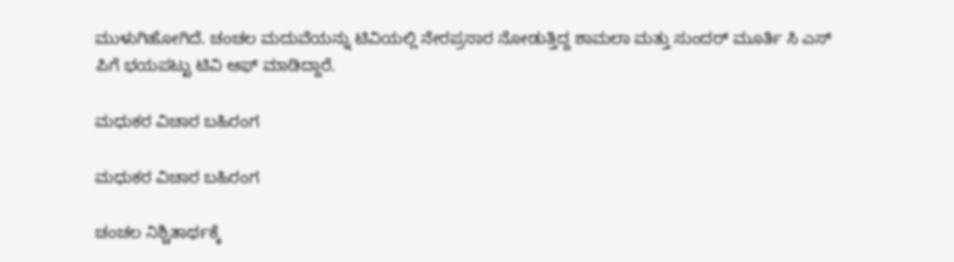ಮುಳುಗಿಹೋಗಿದೆ. ಚಂಚಲ ಮದುವೆಯನ್ನು ಟಿವಿಯಲ್ಲಿ ನೇರಪ್ರಸಾರ ನೋಡುತ್ತಿದ್ದ ಶಾಮಲಾ ಮತ್ತು ಸುಂದರ್ ಮೂರ್ತಿ ಸಿ ಎಸ್ ಪಿಗೆ ಭಯಪಟ್ಟು ಟಿವಿ ಆಫ್ ಮಾಡಿದ್ದಾರೆ.

ಮಧುಕರ ವಿಚಾರ ಬಹಿರಂಗ

ಮಧುಕರ ವಿಚಾರ ಬಹಿರಂಗ

ಚಂಚಲ ನಿಶ್ಚಿತಾರ್ಥಕ್ಕೆ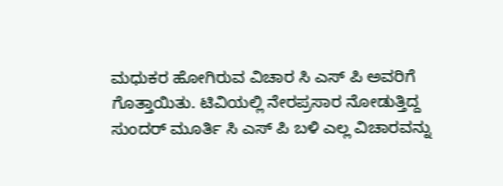ಮಧುಕರ ಹೋಗಿರುವ ವಿಚಾರ ಸಿ ಎಸ್ ಪಿ ಅವರಿಗೆ ಗೊತ್ತಾಯಿತು. ಟಿವಿಯಲ್ಲಿ ನೇರಪ್ರಸಾರ ನೋಡುತ್ತಿದ್ದ ಸುಂದರ್ ಮೂರ್ತಿ ಸಿ ಎಸ್ ಪಿ ಬಳಿ ಎಲ್ಲ ವಿಚಾರವನ್ನು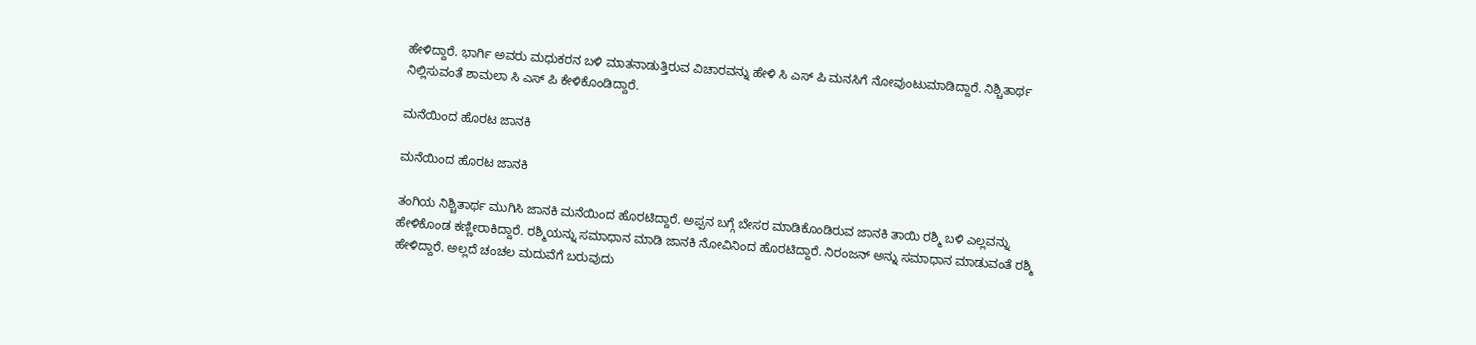ಹೇಳಿದ್ದಾರೆ. ಭಾರ್ಗಿ ಅವರು ಮಧುಕರನ ಬಳಿ ಮಾತನಾಡುತ್ತಿರುವ ವಿಚಾರವನ್ನು ಹೇಳಿ ಸಿ ಎಸ್ ಪಿ ಮನಸಿಗೆ ನೋವುಂಟುಮಾಡಿದ್ದಾರೆ. ನಿಶ್ಚಿತಾರ್ಥ ನಿಲ್ಲಿಸುವಂತೆ ಶಾಮಲಾ ಸಿ ಎಸ್ ಪಿ ಕೇಳಿಕೊಂಡಿದ್ದಾರೆ.

ಮನೆಯಿಂದ ಹೊರಟ ಜಾನಕಿ

ಮನೆಯಿಂದ ಹೊರಟ ಜಾನಕಿ

ತಂಗಿಯ ನಿಶ್ಚಿತಾರ್ಥ ಮುಗಿಸಿ ಜಾನಕಿ ಮನೆಯಿಂದ ಹೊರಟಿದ್ದಾರೆ. ಅಪ್ಪನ ಬಗ್ಗೆ ಬೇಸರ ಮಾಡಿಕೊಂಡಿರುವ ಜಾನಕಿ ತಾಯಿ ರಶ್ಮಿ ಬಳಿ ಎಲ್ಲವನ್ನು ಹೇಳಿಕೊಂಡ ಕಣ್ಣೀರಾಕಿದ್ದಾರೆ. ರಶ್ಮಿಯನ್ನು ಸಮಾಧಾನ ಮಾಡಿ ಜಾನಕಿ ನೋವಿನಿಂದ ಹೊರಟಿದ್ದಾರೆ. ನಿರಂಜನ್ ಅನ್ನು ಸಮಾಧಾನ ಮಾಡುವಂತೆ ರಶ್ಮಿ ಹೇಳಿದ್ದಾರೆ. ಅಲ್ಲದೆ ಚಂಚಲ ಮದುವೆಗೆ ಬರುವುದು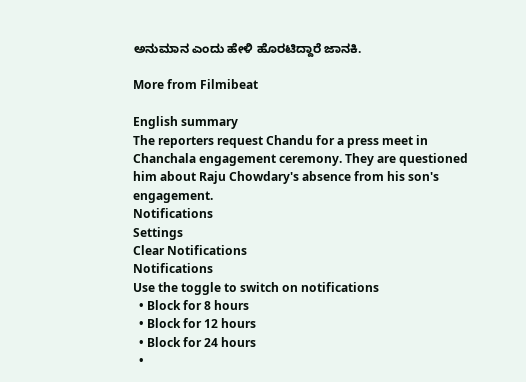ಅನುಮಾನ ಎಂದು ಹೇಳಿ ಹೊರಟಿದ್ದಾರೆ ಜಾನಕಿ.

More from Filmibeat

English summary
The reporters request Chandu for a press meet in Chanchala engagement ceremony. They are questioned him about Raju Chowdary's absence from his son's engagement.
Notifications
Settings
Clear Notifications
Notifications
Use the toggle to switch on notifications
  • Block for 8 hours
  • Block for 12 hours
  • Block for 24 hours
  •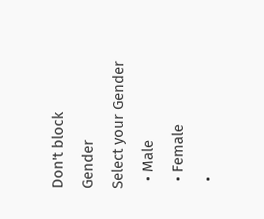Don't block
Gender
Select your Gender
  • Male
  • Female
  •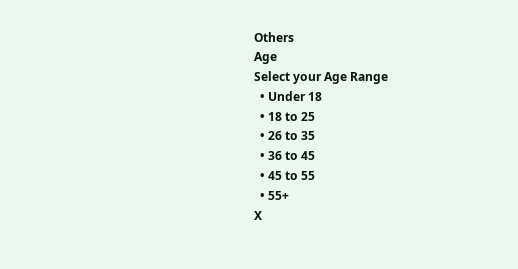Others
Age
Select your Age Range
  • Under 18
  • 18 to 25
  • 26 to 35
  • 36 to 45
  • 45 to 55
  • 55+
X